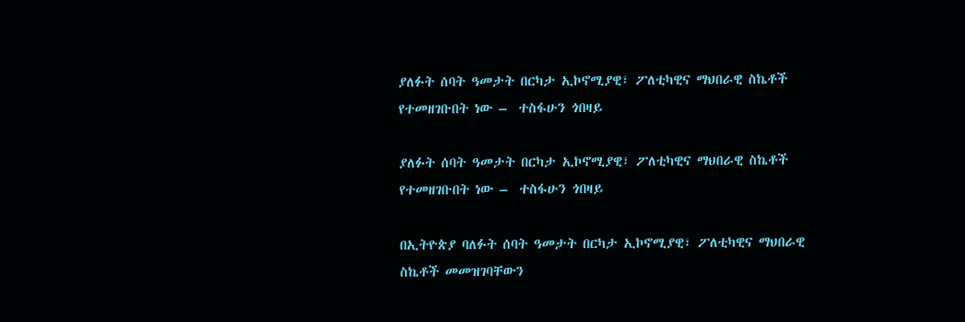ያለፉት ሰባት ዓመታት በርካታ ኢኮኖሚያዊ፣ ፖለቲካዊና ማህበራዊ ስኬቶች የተመዘገቡበት ነው –  ተስፋሁን ጎበዛይ

ያለፉት ሰባት ዓመታት በርካታ ኢኮኖሚያዊ፣ ፖለቲካዊና ማህበራዊ ስኬቶች የተመዘገቡበት ነው –  ተስፋሁን ጎበዛይ

በኢትዮጵያ ባለፉት ሰባት ዓመታት በርካታ ኢኮኖሚያዊ፣ ፖለቲካዊና ማህበራዊ ስኬቶች መመዝገባቸውን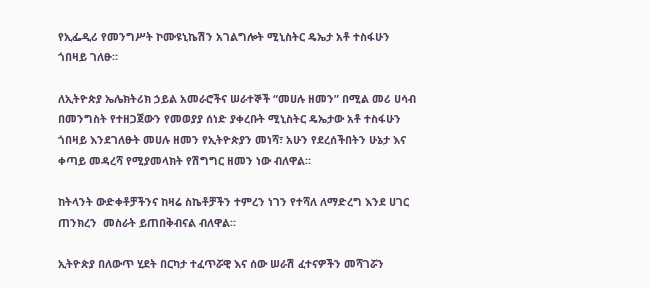የኢፌዲሪ የመንግሥት ኮሙዩኒኬሽን አገልግሎት ሚኒስትር ዴኤታ አቶ ተስፋሁን ጎበዛይ ገለፁ።

ለኢትዮጵያ ኤሌክትሪክ ኃይል አመራሮችና ሠራተኞች “መሀሉ ዘመን” በሚል መሪ ሀሳብ በመንግስት የተዘጋጀውን የመወያያ ሰነድ ያቀረቡት ሚኒስትር ዴኤታው አቶ ተስፋሁን ጎበዛይ እንደገለፁት መሀሉ ዘመን የኢትዮጵያን መነሻ፣ አሁን የደረሰችበትን ሁኔታ እና ቀጣይ መዳረሻ የሚያመላክት የሽግግር ዘመን ነው ብለዋል።

ከትላንት ውድቀቶቻችንና ከዛሬ ስኬቶቻችን ተምረን ነገን የተሻለ ለማድረግ እንደ ሀገር ጠንክረን  መስራት ይጠበቅብናል ብለዋል።

ኢትዮጵያ በለውጥ ሂደት በርካታ ተፈጥሯዊ እና ሰው ሠራሽ ፈተናዎችን መሻገሯን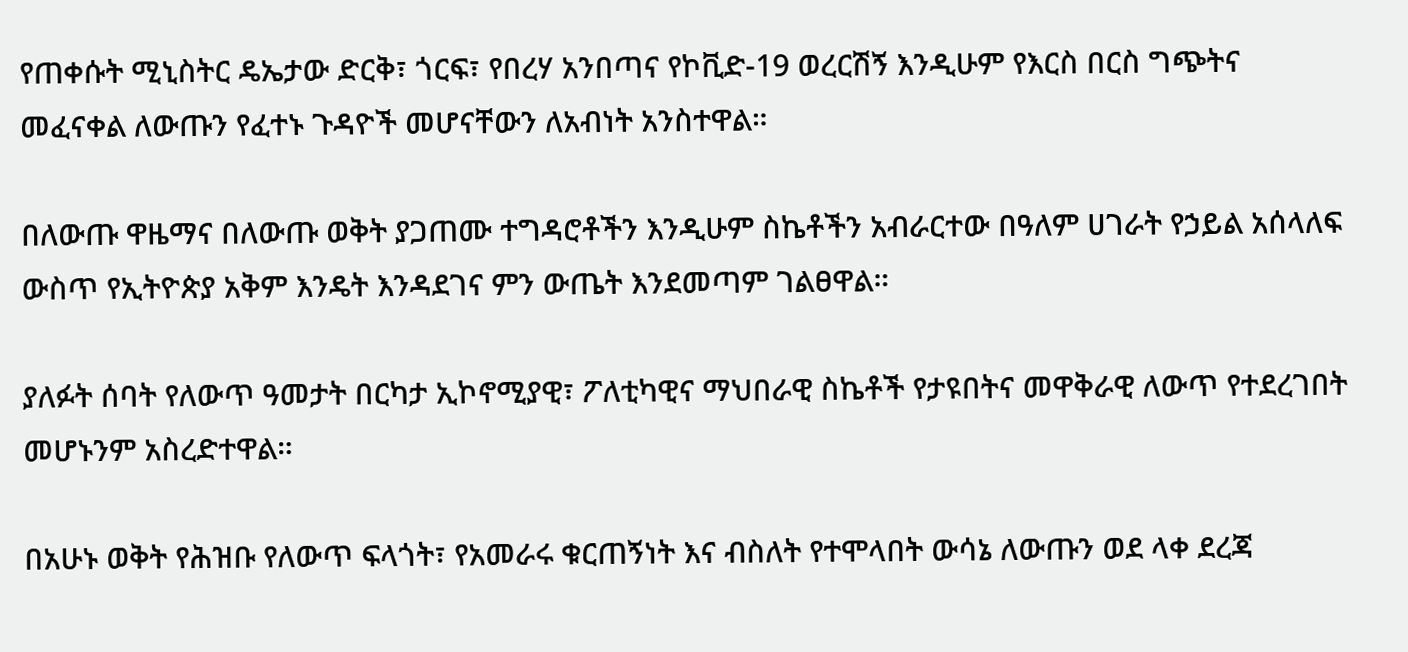የጠቀሱት ሚኒስትር ዴኤታው ድርቅ፣ ጎርፍ፣ የበረሃ አንበጣና የኮቪድ-19 ወረርሽኝ እንዲሁም የእርስ በርስ ግጭትና መፈናቀል ለውጡን የፈተኑ ጉዳዮች መሆናቸውን ለአብነት አንስተዋል።

በለውጡ ዋዜማና በለውጡ ወቅት ያጋጠሙ ተግዳሮቶችን እንዲሁም ስኬቶችን አብራርተው በዓለም ሀገራት የኃይል አሰላለፍ ውስጥ የኢትዮጵያ አቅም እንዴት እንዳደገና ምን ውጤት እንደመጣም ገልፀዋል።

ያለፉት ሰባት የለውጥ ዓመታት በርካታ ኢኮኖሚያዊ፣ ፖለቲካዊና ማህበራዊ ስኬቶች የታዩበትና መዋቅራዊ ለውጥ የተደረገበት  መሆኑንም አስረድተዋል።

በአሁኑ ወቅት የሕዝቡ የለውጥ ፍላጎት፣ የአመራሩ ቁርጠኝነት እና ብስለት የተሞላበት ውሳኔ ለውጡን ወደ ላቀ ደረጃ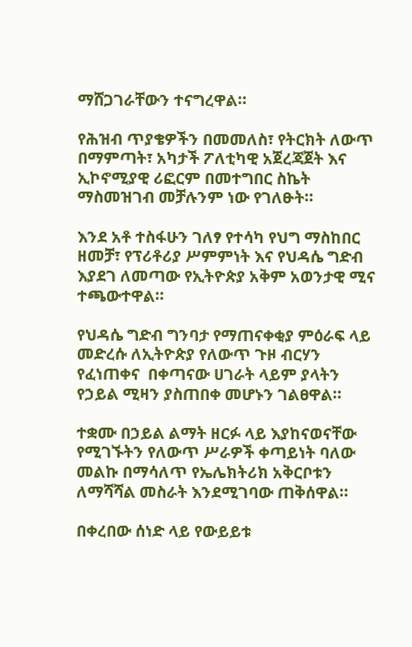ማሸጋገራቸውን ተናግረዋል።

የሕዝብ ጥያቄዎችን በመመለስ፣ የትርክት ለውጥ በማምጣት፣ አካታች ፖለቲካዊ አጀረጃጀት እና ኢኮኖሚያዊ ሪፎርም በመተግበር ስኬት ማስመዝገብ መቻሉንም ነው የገለፁት።

እንደ አቶ ተስፋሁን ገለፃ የተሳካ የህግ ማስከበር ዘመቻ፣ የፕሪቶሪያ ሥምምነት እና የህዳሴ ግድብ እያደገ ለመጣው የኢትዮጵያ አቅም አወንታዊ ሚና ተጫውተዋል።

የህዳሴ ግድብ ግንባታ የማጠናቀቂያ ምዕራፍ ላይ መድረሱ ለኢትዮጵያ የለውጥ ጉዞ ብርሃን የፈነጠቀና  በቀጣናው ሀገራት ላይም ያላትን የኃይል ሚዛን ያስጠበቀ መሆኑን ገልፀዋል።

ተቋሙ በኃይል ልማት ዘርፉ ላይ እያከናወናቸው የሚገኙትን የለውጥ ሥራዎች ቀጣይነት ባለው መልኩ በማሳለጥ የኤሌክትሪክ አቅርቦቱን ለማሻሻል መስራት እንደሚገባው ጠቅሰዋል።

በቀረበው ሰነድ ላይ የውይይቱ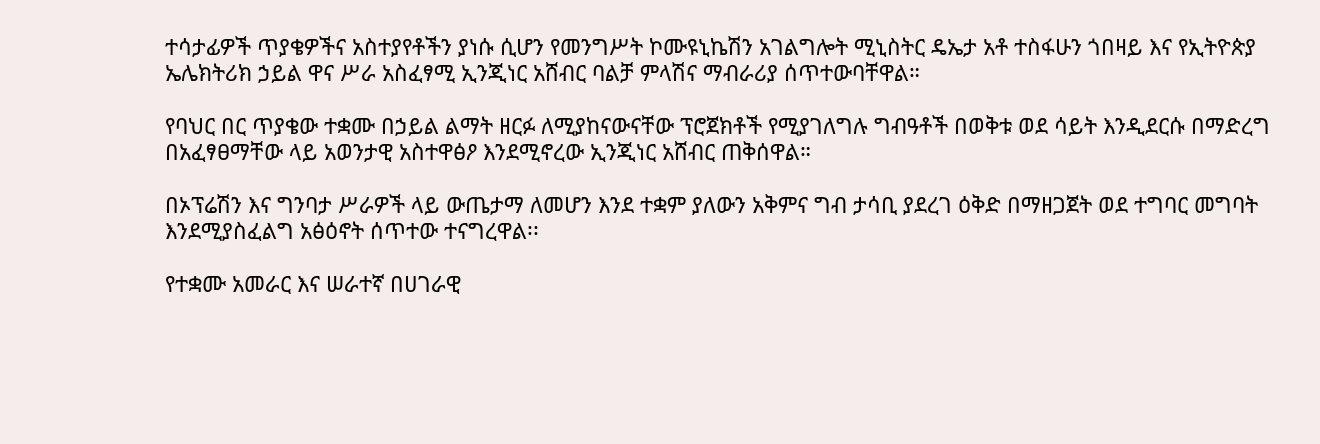ተሳታፊዎች ጥያቄዎችና አስተያየቶችን ያነሱ ሲሆን የመንግሥት ኮሙዩኒኬሽን አገልግሎት ሚኒስትር ዴኤታ አቶ ተስፋሁን ጎበዛይ እና የኢትዮጵያ ኤሌክትሪክ ኃይል ዋና ሥራ አስፈፃሚ ኢንጂነር አሸብር ባልቻ ምላሽና ማብራሪያ ሰጥተውባቸዋል።

የባህር በር ጥያቄው ተቋሙ በኃይል ልማት ዘርፉ ለሚያከናውናቸው ፕሮጀክቶች የሚያገለግሉ ግብዓቶች በወቅቱ ወደ ሳይት እንዲደርሱ በማድረግ በአፈፃፀማቸው ላይ አወንታዊ አስተዋፅዖ እንደሚኖረው ኢንጂነር አሸብር ጠቅሰዋል።

በኦፕሬሽን እና ግንባታ ሥራዎች ላይ ውጤታማ ለመሆን እንደ ተቋም ያለውን አቅምና ግብ ታሳቢ ያደረገ ዕቅድ በማዘጋጀት ወደ ተግባር መግባት እንደሚያስፈልግ አፅዕኖት ሰጥተው ተናግረዋል፡፡

የተቋሙ አመራር እና ሠራተኛ በሀገራዊ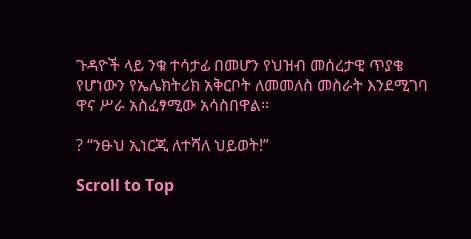ጉዳዮች ላይ ንቁ ተሳታፊ በመሆን የህዝብ መሰረታዊ ጥያቄ የሆነውን የኤሌክትሪክ አቅርቦት ለመመለስ መስራት እንደሚገባ ዋና ሥራ አስፈፃሚው አሳስበዋል፡፡

? “ንፁህ ኢነርጂ ለተሻለ ህይወት!”

Scroll to Top